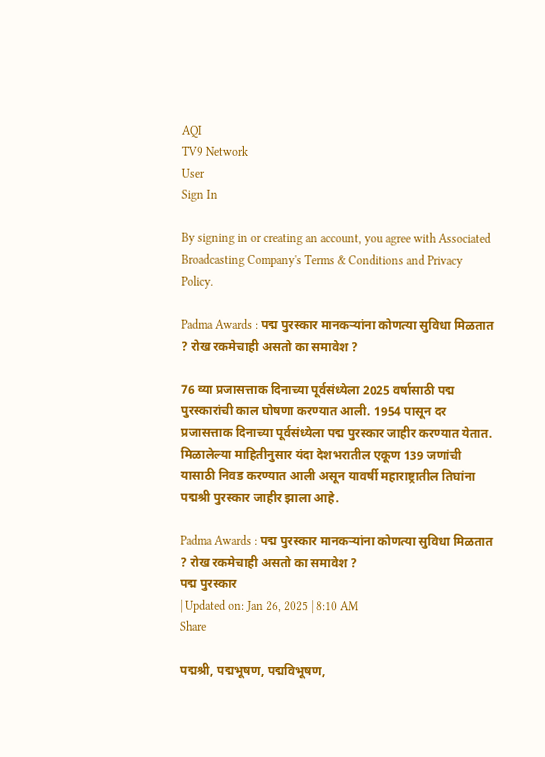AQI
TV9 Network
User
Sign In

By signing in or creating an account, you agree with Associated Broadcasting Company's Terms & Conditions and Privacy Policy.

Padma Awards : पद्म पुरस्कार मानकऱ्यांना कोणत्या सुविधा मिळतात ? रोख रकमेचाही असतो का समावेश ?

76 व्या प्रजासत्ताक दिनाच्या पूर्वसंध्येला 2025 वर्षासाठी पद्म पुरस्कारांची काल घोषणा करण्यात आली. 1954 पासून दर प्रजासत्ताक दिनाच्या पूर्वसंध्येला पद्म पुरस्कार जाहीर करण्यात येतात. मिळालेल्या माहितीनुसार यंदा देशभरातील एकूण 139 जणांची यासाठी निवड करण्यात आली असून यावर्षी महाराष्ट्रातील तिघांना पद्मश्री पुरस्कार जाहीर झाला आहे.

Padma Awards : पद्म पुरस्कार मानकऱ्यांना कोणत्या सुविधा मिळतात ? रोख रकमेचाही असतो का समावेश ?
पद्म पुरस्कार
| Updated on: Jan 26, 2025 | 8:10 AM
Share

पद्मश्री, पद्मभूषण, पद्मविभूषण,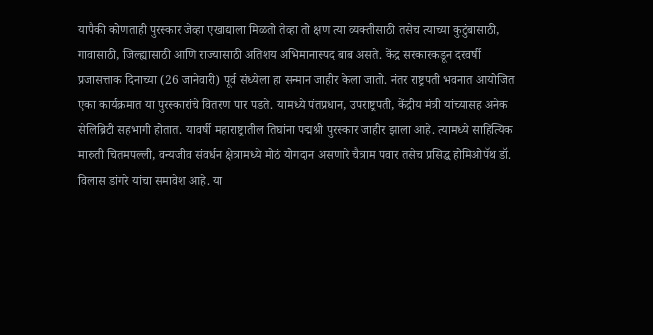यापैकी कोणताही पुरस्कार जेव्हा एखाद्याला मिळतो तेव्हा तो क्षण त्या व्यक्तीसाठी तसेच त्याच्या कुटुंबासाठी, गावासाठी, जिल्ह्यासाठी आणि राज्यासाठी अतिशय अभिमानास्पद बाब असते. केंद्र सरकारकडून दरवर्षी प्रजासत्ताक दिनाच्या (26 जानेवारी) पूर्व संध्येला हा सन्मान जाहीर केला जातो. नंतर राष्ट्रपती भवनात आयोजित एका कार्यक्रमात या पुरस्कारांचे वितरण पार पडते. यामध्ये पंतप्रधान, उपराष्ट्रपती, केंद्रीय मंत्री यांच्यासह अनेक सेलिब्रिटी सहभागी होतात. यावर्षी महाराष्ट्रातील तिघांना पद्मश्री पुरस्कार जाहीर झाला आहे. त्यामध्ये साहित्यिक मारुती चितमपल्ली, वन्यजीव संवर्धन क्षेत्रामध्ये मोठं योगदान असणारे चैत्राम पवार तसेच प्रसिद्ध होमिओपॅथ डॉ. विलास डांगरे यांचा समावेश आहे. या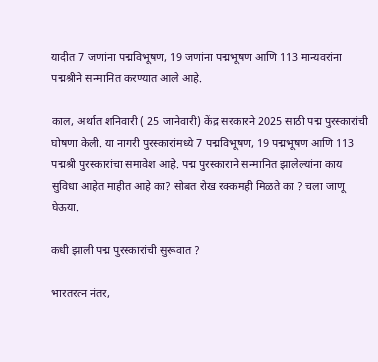यादीत 7 जणांना पद्मविभूषण, 19 जणांना पद्मभूषण आणि 113 मान्यवरांना पद्मश्रीने सन्मानित करण्यात आले आहे.

काल, अर्थात शनिवारी ( 25 जानेवारी) केंद्र सरकारने 2025 साठी पद्म पुरस्कारांची घोषणा केली. या नागरी पुरस्कारांमध्ये 7 पद्मविभूषण, 19 पद्मभूषण आणि 113 पद्मश्री पुरस्कारांचा समावेश आहे. पद्म पुरस्काराने सन्मानित झालेल्यांना काय सुविधा आहेत माहीत आहे का? सोबत रोख रक्कमही मिळते का ? चला जाणू घेऊया.

कधी झाली पद्म पुरस्कारांची सुरूवात ?

भारतरत्न नंतर,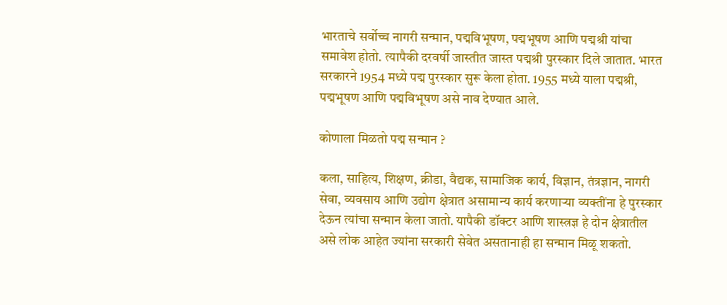भारताचे सर्वोच्च नागरी सन्मान, पद्मविभूषण, पद्मभूषण आणि पद्मश्री यांचा समावेश होतो. त्यापैकी दरवर्षी जास्तीत जास्त पद्मश्री पुरस्कार दिले जातात. भारत सरकारने 1954 मध्ये पद्म पुरस्कार सुरू केला होता. 1955 मध्ये याला पद्मश्री, पद्मभूषण आणि पद्मविभूषण असे नाव देण्यात आले.

कोणाला मिळतो पद्म सन्मान ?

कला, साहित्य, शिक्षण, क्रीडा, वैद्यक, सामाजिक कार्य, विज्ञान, तंत्रज्ञान, नागरी सेवा, व्यवसाय आणि उद्योग क्षेत्रात असामान्य कार्य करणाऱ्या व्यक्तींना हे पुरस्कार देऊन त्यांचा सन्मान केला जातो. यापैकी डॉक्टर आणि शास्त्रज्ञ हे दोन क्षेत्रातील असे लोक आहेत ज्यांना सरकारी सेवेत असतानाही हा सन्मान मिळू शकतो.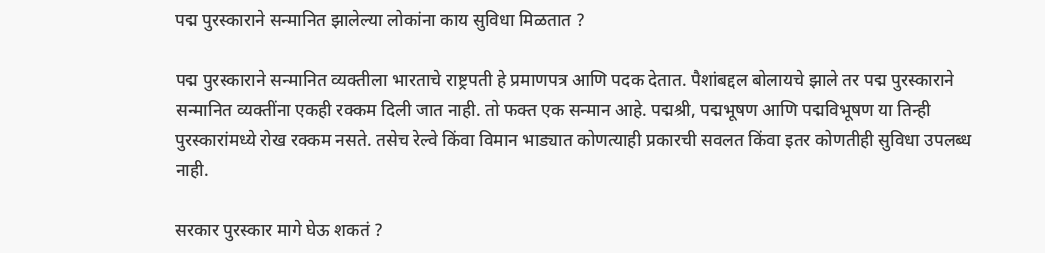पद्म पुरस्काराने सन्मानित झालेल्या लोकांना काय सुविधा मिळतात ?

पद्म पुरस्काराने सन्मानित व्यक्तीला भारताचे राष्ट्रपती हे प्रमाणपत्र आणि पदक देतात. पैशांबद्दल बोलायचे झाले तर पद्म पुरस्काराने सन्मानित व्यक्तींना एकही रक्कम दिली जात नाही. तो फक्त एक सन्मान आहे. पद्मश्री, पद्मभूषण आणि पद्मविभूषण या तिन्ही पुरस्कारांमध्ये रोख रक्कम नसते. तसेच रेल्वे किंवा विमान भाड्यात कोणत्याही प्रकारची सवलत किंवा इतर कोणतीही सुविधा उपलब्ध नाही.

सरकार पुरस्कार मागे घेऊ शकतं ?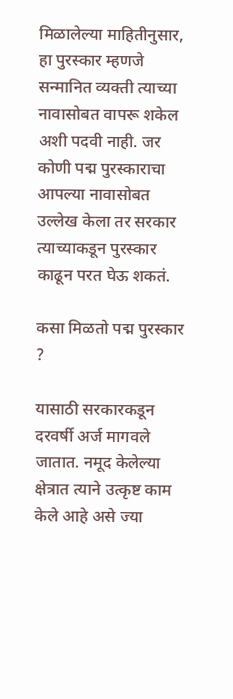मिळालेल्या माहितीनुसार, हा पुरस्कार म्हणजे सन्मानित व्यक्ती त्याच्या नावासोबत वापरू शकेल अशी पदवी नाही. जर कोणी पद्म पुरस्काराचा आपल्या नावासोबत उल्लेख केला तर सरकार त्याच्याकडून पुरस्कार काढून परत घेऊ शकतं.

कसा मिळतो पद्म पुरस्कार ?

यासाठी सरकारकडून दरवर्षी अर्ज मागवले जातात. नमूद केलेल्या क्षेत्रात त्याने उत्कृष्ट काम केले आहे असे ज्या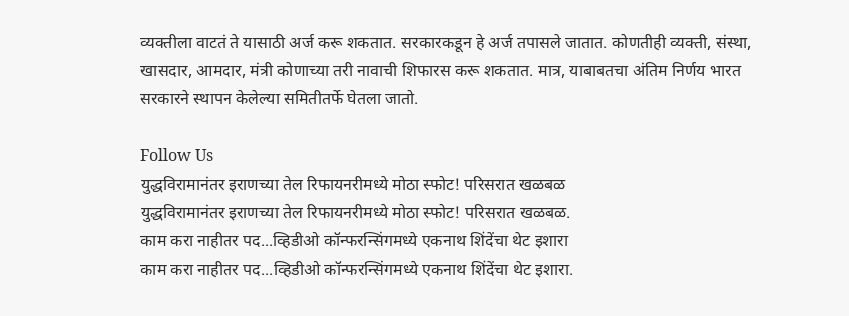व्यक्तीला वाटतं ते यासाठी अर्ज करू शकतात. सरकारकडून हे अर्ज तपासले जातात. कोणतीही व्यक्ती, संस्था, खासदार, आमदार, मंत्री कोणाच्या तरी नावाची शिफारस करू शकतात. मात्र, याबाबतचा अंतिम निर्णय भारत सरकारने स्थापन केलेल्या समितीतर्फे घेतला जातो.

Follow Us
युद्धविरामानंतर इराणच्या तेल रिफायनरीमध्ये मोठा स्फोट! परिसरात खळबळ
युद्धविरामानंतर इराणच्या तेल रिफायनरीमध्ये मोठा स्फोट! परिसरात खळबळ.
काम करा नाहीतर पद...व्हिडीओ कॉन्फरन्सिंगमध्ये एकनाथ शिंदेंचा थेट इशारा
काम करा नाहीतर पद...व्हिडीओ कॉन्फरन्सिंगमध्ये एकनाथ शिंदेंचा थेट इशारा.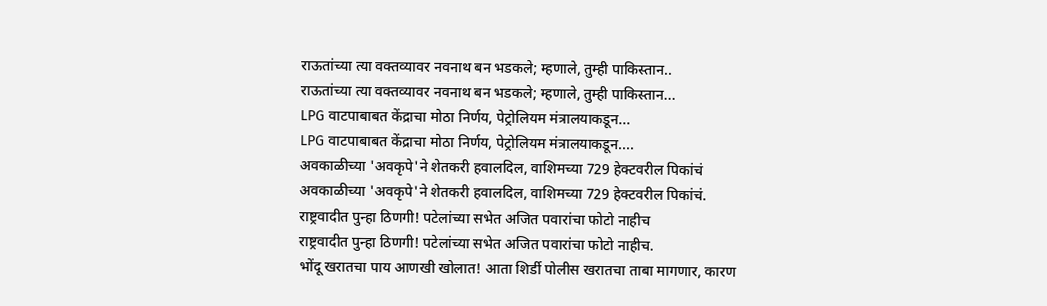राऊतांच्या त्या वक्तव्यावर नवनाथ बन भडकले; म्हणाले, तुम्ही पाकिस्तान..
राऊतांच्या त्या वक्तव्यावर नवनाथ बन भडकले; म्हणाले, तुम्ही पाकिस्तान...
LPG वाटपाबाबत केंद्राचा मोठा निर्णय, पेट्रोलियम मंत्रालयाकडून...
LPG वाटपाबाबत केंद्राचा मोठा निर्णय, पेट्रोलियम मंत्रालयाकडून....
अवकाळीच्या 'अवकृपे'ने शेतकरी हवालदिल, वाशिमच्या 729 हेक्टवरील पिकांचं
अवकाळीच्या 'अवकृपे'ने शेतकरी हवालदिल, वाशिमच्या 729 हेक्टवरील पिकांचं.
राष्ट्रवादीत पुन्हा ठिणगी! पटेलांच्या सभेत अजित पवारांचा फोटो नाहीच
राष्ट्रवादीत पुन्हा ठिणगी! पटेलांच्या सभेत अजित पवारांचा फोटो नाहीच.
भोंदू खरातचा पाय आणखी खोलात! आता शिर्डी पोलीस खरातचा ताबा मागणार, कारण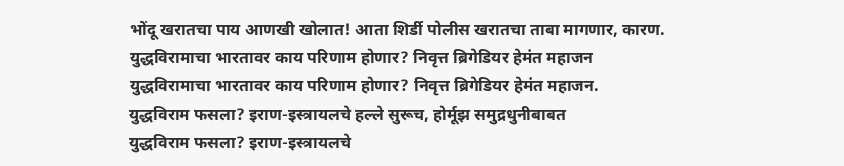भोंदू खरातचा पाय आणखी खोलात! आता शिर्डी पोलीस खरातचा ताबा मागणार, कारण.
युद्धविरामाचा भारतावर काय परिणाम होणार? निवृत्त ब्रिगेडियर हेमंत महाजन
युद्धविरामाचा भारतावर काय परिणाम होणार? निवृत्त ब्रिगेडियर हेमंत महाजन.
युद्धविराम फसला? इराण-इस्त्रायलचे हल्ले सुरूच, होर्मूझ समुद्रधुनीबाबत
युद्धविराम फसला? इराण-इस्त्रायलचे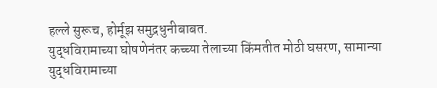हल्ले सुरूच, होर्मूझ समुद्रधुनीबाबत.
युद्धविरामाच्या घोषणेनंतर कच्च्या तेलाच्या किंमतीत मोठी घसरण, सामान्या
युद्धविरामाच्या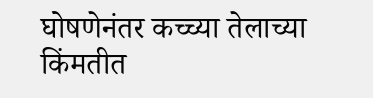घोषणेनंतर कच्च्या तेलाच्या किंमतीत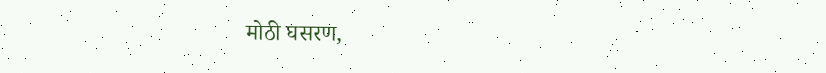मोठी घसरण,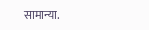सामान्या.